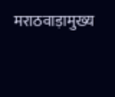मराठवाड़ामुख्य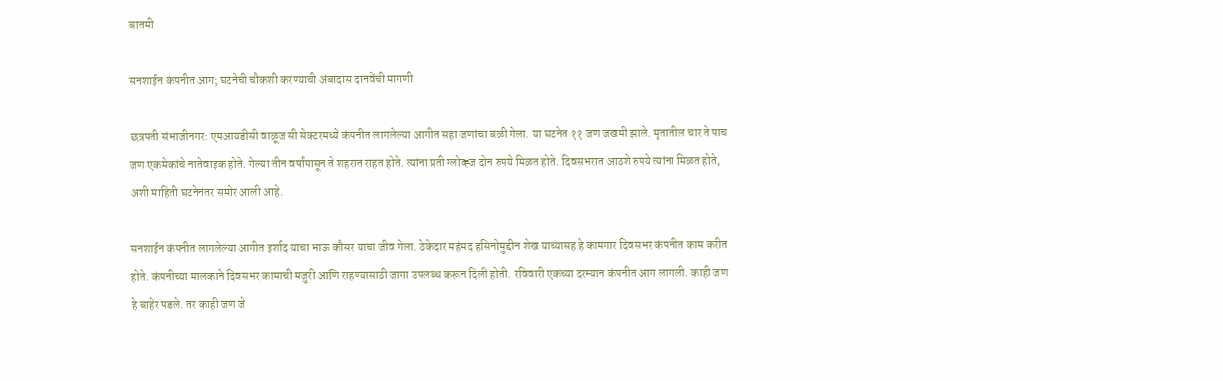बातमी

सनशाईन कंपनीत आग; घटनेची चौकशी करण्याची अंबादास दानवेंची मागणी

छत्रपती संभाजीनगर: एमआयडीसी वाळूज सी सेक्टरमध्ये कंपनीत लागलेल्या आगीत सहा जणांचा बळी गेला. या घटनेत ११ जण जखमी झाले. मृतातील चार ते पाच जण एकमेकांचे नातेवाइक होते. गेल्या तीन वर्षांपासून ते शहरात राहत होते. त्यांना प्रती ग्लोव्ह्ज दोन रुपये मिळत होते. दिवसभरात आठशे रुपये त्यांना मिळत होते, अशी माहिती घटनेनंतर समोर आली आहे.

सनशाईन कंपनीत लागलेल्या आगीत इर्शाद याचा भाऊ कौसर याचा जीव गेला. ठेकेदार महंमद हसिनोमुद्दीन शेख याच्यासह हे कामगार दिवसभर कंपनीत काम करीत होते. कंपनीच्या मालकाने दिवसभर कामाची मजुरी आणि राहण्यासाठी जागा उपलब्ध करून दिली होती. रविवारी एकच्या दरम्यान कंपनीत आग लागली. काही जण हे बाहेर पडले. तर काही जण जे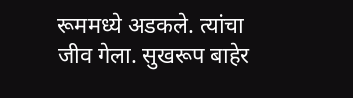रूममध्ये अडकले. त्यांचा जीव गेला. सुखरूप बाहेर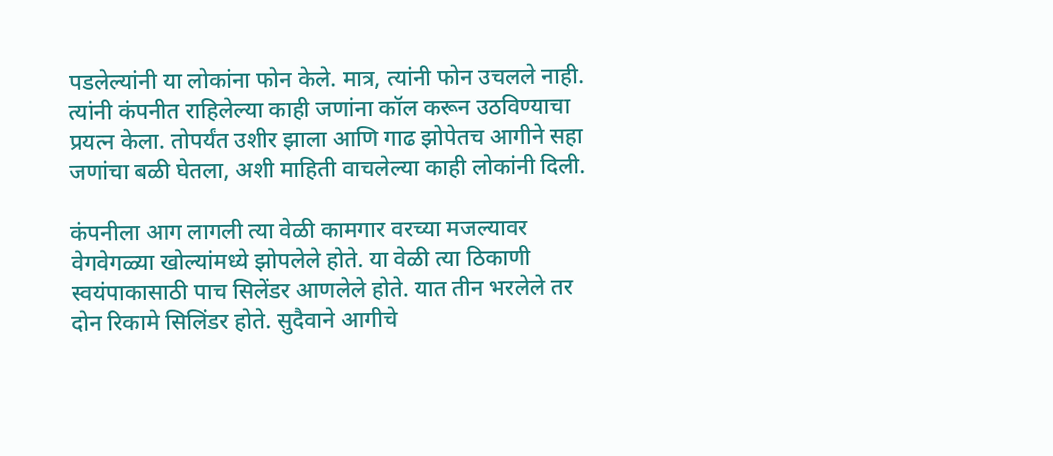पडलेल्यांनी या लोकांना फोन केले. मात्र, त्यांनी फोन उचलले नाही. त्यांनी कंपनीत राहिलेल्या काही जणांना कॉल करून उठविण्याचा प्रयत्न केला. तोपर्यंत उशीर झाला आणि गाढ झोपेतच आगीने सहा जणांचा बळी घेतला, अशी माहिती वाचलेल्या काही लोकांनी दिली.

कंपनीला आग लागली त्या वेळी कामगार वरच्या मजल्यावर वेगवेगळ्या खोल्यांमध्ये झोपलेले होते. या वेळी त्या ठिकाणी स्वयंपाकासाठी पाच सिलेंडर आणलेले होते. यात तीन भरलेले तर दोन रिकामे सिलिंडर होते. सुदैवाने आगीचे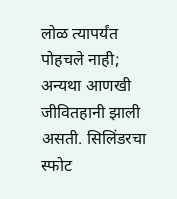लोळ त्यापर्यंत पोहचले नाही; अन्यथा आणखी जीवितहानी झाली असती. सिलिंडरचा स्फोट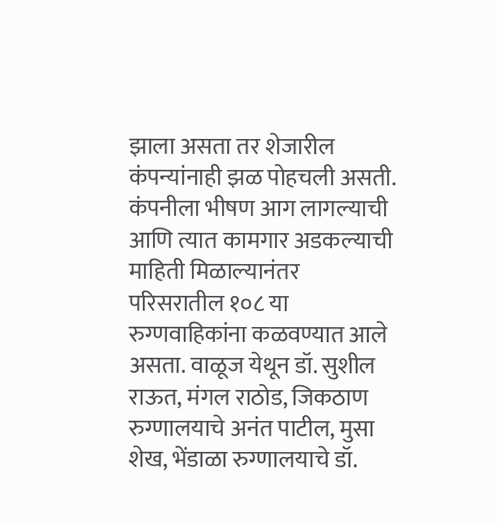झाला असता तर शेजारील कंपन्यांनाही झळ पोहचली असती. कंपनीला भीषण आग लागल्याची आणि त्यात कामगार अडकल्याची माहिती मिळाल्यानंतर परिसरातील १०८ या रुग्णवाहिकांना कळवण्यात आले असता. वाळूज येथून डॉ. सुशील राऊत, मंगल राठोड, जिकठाण रुग्णालयाचे अनंत पाटील, मुसा शेख, भेंडाळा रुग्णालयाचे डॉ.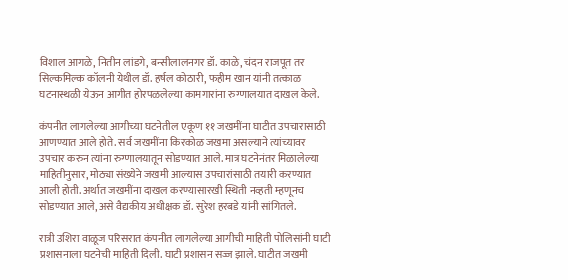विशाल आगळे, नितीन लांडगे, बन्सीलालनगर डॉ. काळे, चंदन राजपूत तर सिल्कमिल्क कॉलनी येथील डॉ. हर्षल कोठारी, फहीम खान यांनी तत्काळ घटनास्थळी येऊन आगीत होरपळलेल्या कामगारांना रुग्णालयात दाखल केले.

कंपनीत लागलेल्या आगीच्या घटनेतील एकूण ११ जखमींना घाटीत उपचारासाठी आणण्यात आले होते. सर्व जखमींना किरकोळ जखमा असल्याने त्यांच्यावर उपचार करुन त्यांना रुग्णालयातून सोडण्यात आले. मात्र घटनेनंतर मिळालेल्या माहितीनुसार, मोठ्या संख्येने जखमी आल्यास उपचारांसाठी तयारी करण्यात आली होती. अर्थात जखमींना दाखल करण्यासारखी स्थिती नव्हती म्हणूनच सोडण्यात आले, असे वैद्यकीय अधीक्षक डॉ. सुरेश हरबडे यांनी सांगितले.

रात्री उशिरा वाळूज परिसरात कंपनीत लागलेल्या आगीची माहिती पोलिसांनी घाटी प्रशासनाला घटनेची माहिती दिली. घाटी प्रशासन सज्ज झाले. घाटीत जखमी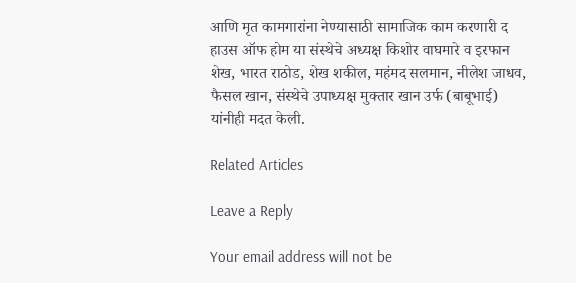आणि मृत कामगारांना नेण्यासाठी सामाजिक काम करणारी द हाउस ऑफ होम या संस्थेचे अध्यक्ष किशोर वाघमारे व इरफान शेख, भारत राठोड, शेख शकील, महंमद सलमान, नीलेश जाधव, फैसल खान, संस्थेचे उपाध्यक्ष मुक्तार खान उर्फ (बाबूभाई) यांनीही मदत केली.

Related Articles

Leave a Reply

Your email address will not be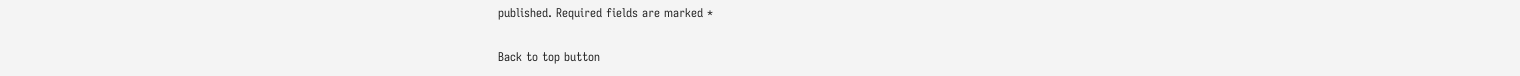published. Required fields are marked *

Back to top button